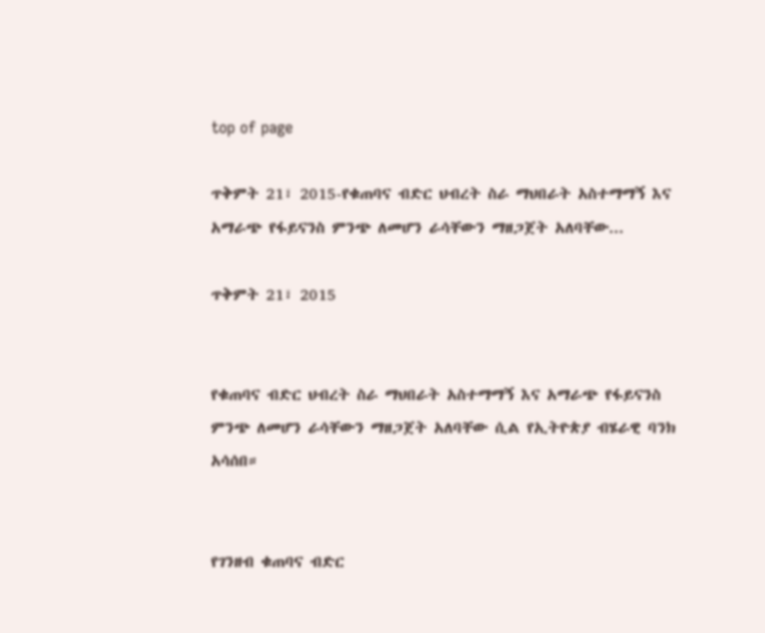top of page

ጥቅምት 21፣ 2015-የቁጠባና ብድር ህብረት ስራ ማህበራት አስተማማኝ እና አማራጭ የፋይናንስ ምንጭ ለመሆን ራሳቸውን ማዘጋጀት አለባቸው...

ጥቅምት 21፣ 2015


የቁጠባና ብድር ህብረት ስራ ማህበራት አስተማማኝ እና አማራጭ የፋይናንስ ምንጭ ለመሆን ራሳቸውን ማዘጋጀት አለባቸው ሲል የኢትዮጵያ ብሄራዊ ባንክ አሳሰበ።


የገንዘብ ቁጠባና ብድር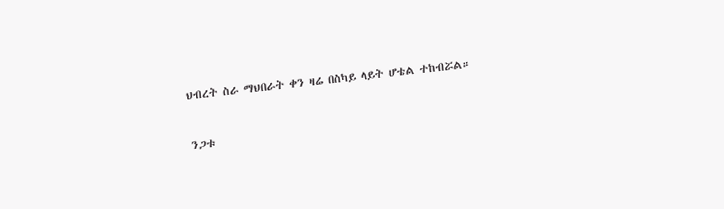ህብረት ስራ ማህበራት ቀን ዛሬ በስካይ ላይት ሆቴል ተከብሯል።


ንጋቱ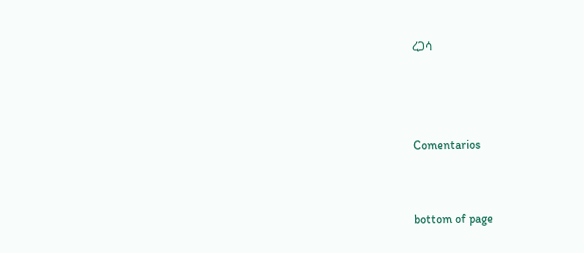ረጋሳ



Comentarios


bottom of page